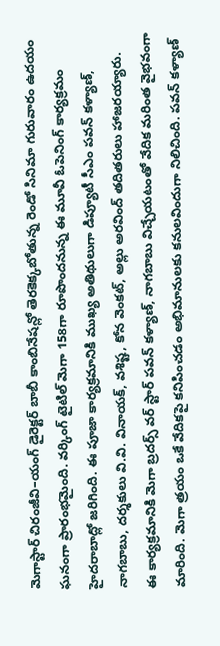మెగాస్టార్ చిరంజీవి–యంగ్ డైరెక్టర్ బాబీ కాంబినేషన్లో తెరకెక్కబోతున్న రెండో సినిమా గురువారం ఉదయం ఘనంగా ప్రారంభమైంది. వర్కింగ్ టైటిల్ మెగా 158గా రూపొందనున్న ఈ మూవీ ఓపెనింగ్ కార్యక్రమం హైదరాబాద్లో జరిగింది. ఈ పూజా కార్యక్రమానికి ముఖ్య అతిథులుగా డిప్యూటీ సీఎం పవన్ కళ్యాణ్, నాగబాబు, దర్శకులు వి.వి. వినాయక్, వశిష్ట, కోన వెంకట్, అల్లు అరవింద్ తదితరులు హాజరయ్యారు.
ఈ కార్యక్రమానికి మెగా బ్రదర్స్ వర్ స్టార్ పవన్ కళ్యాణ్, నాగబాబు విచ్చేయటంతో వేదిక మరింత వైభవంగా మారింది. మెగా త్రయం ఒకే వేదికపై కనిపించడం అభిమానులకు కనులవిందుగా నిలిచింది. పవన్ కళ్యాణ్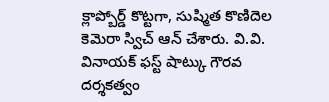క్లాప్బోర్డ్ కొట్టగా, సుష్మిత కొణిదెల కెమెరా స్విచ్ ఆన్ చేశారు. వి.వి. వినాయక్ ఫస్ట్ షాట్కు గౌరవ దర్శకత్వం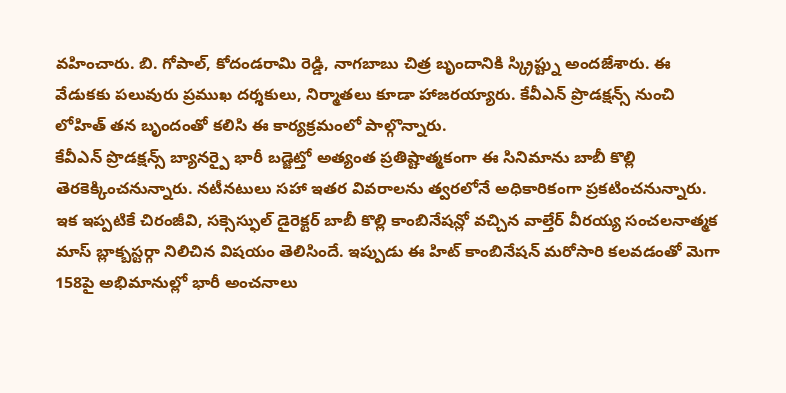వహించారు. బి. గోపాల్, కోదండరామి రెడ్డి, నాగబాబు చిత్ర బృందానికి స్క్రిప్ట్ను అందజేశారు. ఈ వేడుకకు పలువురు ప్రముఖ దర్శకులు, నిర్మాతలు కూడా హాజరయ్యారు. కేవీఎన్ ప్రొడక్షన్స్ నుంచి లోహిత్ తన బృందంతో కలిసి ఈ కార్యక్రమంలో పాల్గొన్నారు.
కేవీఎన్ ప్రొడక్షన్స్ బ్యానర్పై భారీ బడ్జెట్తో అత్యంత ప్రతిష్టాత్మకంగా ఈ సినిమాను బాబీ కొల్లి తెరకెక్కించనున్నారు. నటీనటులు సహా ఇతర వివరాలను త్వరలోనే అధికారికంగా ప్రకటించనున్నారు.
ఇక ఇప్పటికే చిరంజీవి, సక్సెస్ఫుల్ డైరెక్టర్ బాబీ కొల్లి కాంబినేషన్లో వచ్చిన వాల్తేర్ వీరయ్య సంచలనాత్మక మాస్ బ్లాక్బస్టర్గా నిలిచిన విషయం తెలిసిందే. ఇప్పుడు ఈ హిట్ కాంబినేషన్ మరోసారి కలవడంతో మెగా 158పై అభిమానుల్లో భారీ అంచనాలు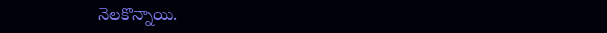నెలకొన్నాయి.